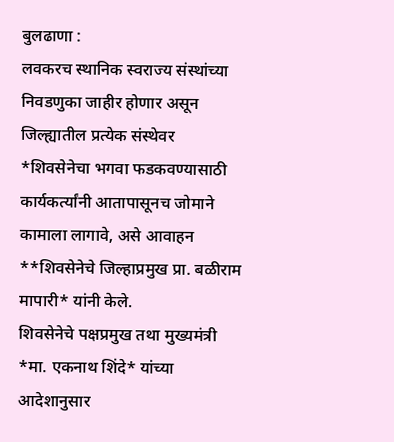बुलढाणा :
लवकरच स्थानिक स्वराज्य संस्थांच्या निवडणुका जाहीर होणार असून जिल्ह्यातील प्रत्येक संस्थेवर *शिवसेनेचा भगवा फडकवण्यासाठी कार्यकर्त्यांनी आतापासूनच जोमाने कामाला लागावे, असे आवाहन **शिवसेनेचे जिल्हाप्रमुख प्रा. बळीराम मापारी* यांनी केले.
शिवसेनेचे पक्षप्रमुख तथा मुख्यमंत्री *मा. एकनाथ शिंदे* यांच्या आदेशानुसार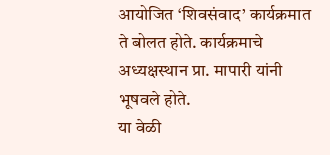आयोजित ‘शिवसंवाद’ कार्यक्रमात ते बोलत होते. कार्यक्रमाचे अध्यक्षस्थान प्रा. मापारी यांनी भूषवले होते.
या वेळी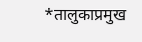*तालुकाप्रमुख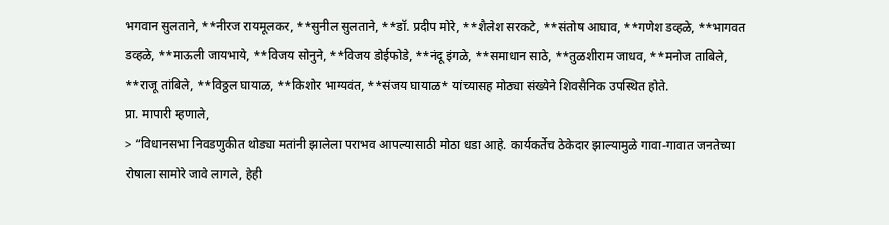भगवान सुलताने, **नीरज रायमूलकर, **सुनील सुलताने, **डॉ. प्रदीप मोरे, **शैलेश सरकटे, **संतोष आघाव, **गणेश डव्हळे, **भागवत डव्हळे, **माऊली जायभाये, **विजय सोनुने, **विजय डोईफोडे, **नंदू इंगळे, **समाधान साठे, **तुळशीराम जाधव, **मनोज ताबिले, **राजू तांबिले, **विठ्ठल घायाळ, **किशोर भाग्यवंत, **संजय घायाळ* यांच्यासह मोठ्या संख्येने शिवसैनिक उपस्थित होते.
प्रा. मापारी म्हणाले,
> “विधानसभा निवडणुकीत थोड्या मतांनी झालेला पराभव आपल्यासाठी मोठा धडा आहे. कार्यकर्तेच ठेकेदार झाल्यामुळे गावा-गावात जनतेच्या रोषाला सामोरे जावे लागले, हेही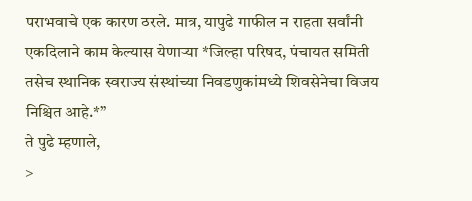पराभवाचे एक कारण ठरले. मात्र, यापुढे गाफील न राहता सर्वांनी एकदिलाने काम केल्यास येणाऱ्या *जिल्हा परिषद, पंचायत समिती तसेच स्थानिक स्वराज्य संस्थांच्या निवडणुकांमध्ये शिवसेनेचा विजय निश्चित आहे.*”
ते पुढे म्हणाले,
>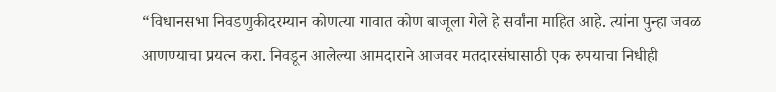“विधानसभा निवडणुकीदरम्यान कोणत्या गावात कोण बाजूला गेले हे सर्वांना माहित आहे. त्यांना पुन्हा जवळ आणण्याचा प्रयत्न करा. निवडून आलेल्या आमदाराने आजवर मतदारसंघासाठी एक रुपयाचा निधीही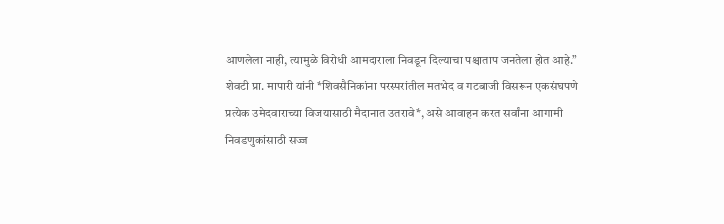आणलेला नाही, त्यामुळे विरोधी आमदाराला निवडून दिल्याचा पश्चाताप जनतेला होत आहे.”
शेवटी प्रा. मापारी यांनी *शिवसैनिकांना परस्परांतील मतभेद व गटबाजी विसरून एकसंघपणे प्रत्येक उमेदवाराच्या विजयासाठी मैदानात उतरावे*, असे आवाहन करत सर्वांना आगामी निवडणुकांसाठी सज्ज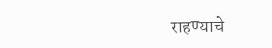राहण्याचे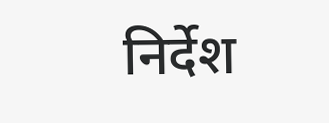निर्देश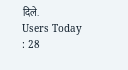दिले.
Users Today : 28